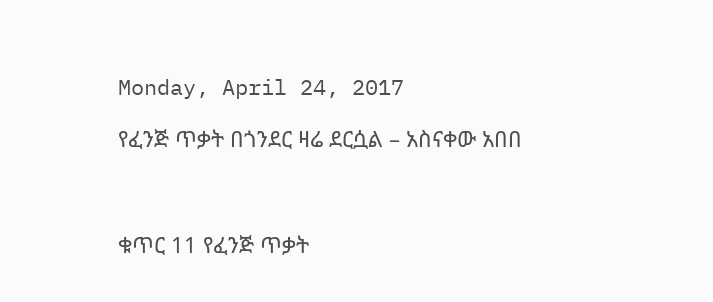Monday, April 24, 2017

የፈንጅ ጥቃት በጎንደር ዛሬ ደርሷል – አስናቀው አበበ



ቁጥር 11 የፈንጅ ጥቃት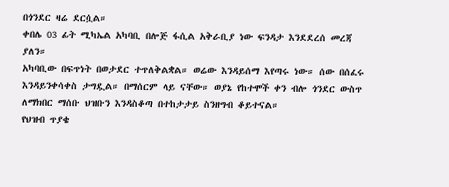በጎንደር ዛሬ ደርሷል።
ቀበሌ 03 ፊት ሚካኤል አካባቢ በሎጅ ፋሲል አቅራቢያ ነው ፍንዳታ እንደደረሰ መረጃ ያለን።
አካባቢው በፍጥነት በወታደር ተጥለቅልቋል። ወሬው እንዳይሰማ እየጣሩ ነው። ሰው በሰፈሩ እንዳይንቀሳቀስ ታግዷል። በማሰርም ላይ ናቸው። ወያኔ የከተሞች ቀን ብሎ ጎንደር ውስጥ ለማክበር ማሰቡ ህዝቡን እንዳስቆጣ በተከታታይ ስንዘግብ ቆይተናል።
የህዝብ ጥያቄ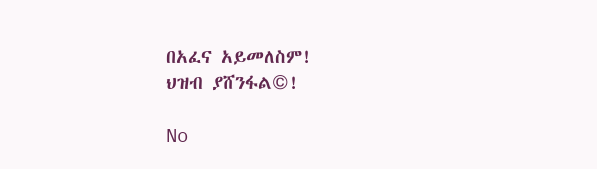በአፈና አይመለስም!
ህዝብ ያሸንፋል©!

No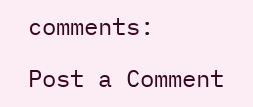comments:

Post a Comment